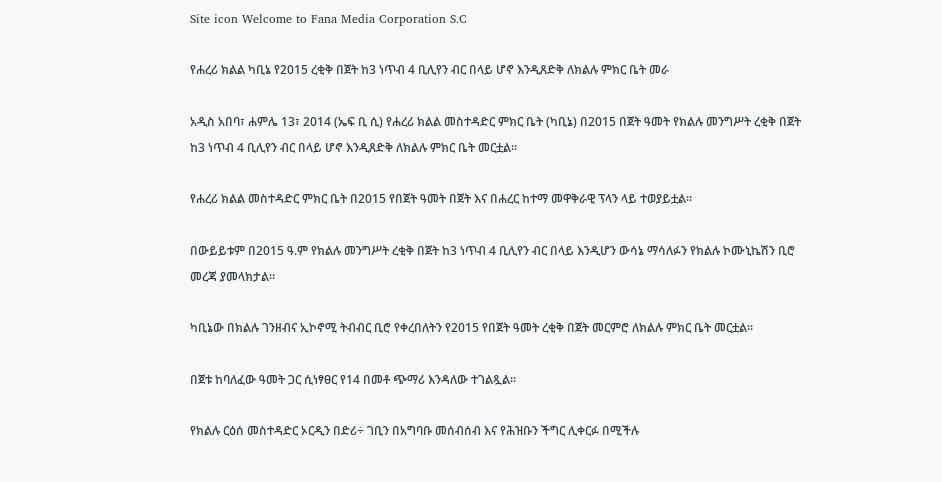Site icon Welcome to Fana Media Corporation S.C

የሐረሪ ክልል ካቢኔ የ2015 ረቂቅ በጀት ከ3 ነጥብ 4 ቢሊየን ብር በላይ ሆኖ እንዲጸድቅ ለክልሉ ምክር ቤት መራ

አዲስ አበባ፣ ሐምሌ 13፣ 2014 (ኤፍ ቢ ሲ) የሐረሪ ክልል መስተዳድር ምክር ቤት (ካቢኔ) በ2015 በጀት ዓመት የክልሉ መንግሥት ረቂቅ በጀት ከ3 ነጥብ 4 ቢሊየን ብር በላይ ሆኖ እንዲጸድቅ ለክልሉ ምክር ቤት መርቷል፡፡

የሐረሪ ክልል መስተዳድር ምክር ቤት በ2015 የበጀት ዓመት በጀት እና በሐረር ከተማ መዋቅራዊ ፕላን ላይ ተወያይቷል።

በውይይቱም በ2015 ዓ.ም የክልሉ መንግሥት ረቂቅ በጀት ከ3 ነጥብ 4 ቢሊየን ብር በላይ እንዲሆን ውሳኔ ማሳለፉን የክልሉ ኮሙኒኬሽን ቢሮ መረጃ ያመላክታል፡፡

ካቢኔው በክልሉ ገንዘብና ኢኮኖሚ ትብብር ቢሮ የቀረበለትን የ2015 የበጀት ዓመት ረቂቅ በጀት መርምሮ ለክልሉ ምክር ቤት መርቷል።

በጀቱ ከባለፈው ዓመት ጋር ሲነፃፀር የ14 በመቶ ጭማሪ እንዳለው ተገልጿል፡፡

የክልሉ ርዕሰ መስተዳድር ኦርዲን በድሪ÷ ገቢን በአግባቡ መሰብሰብ እና የሕዝቡን ችግር ሊቀርፉ በሚችሉ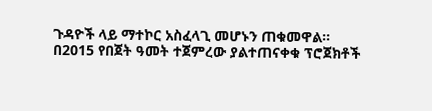ጉዳዮች ላይ ማተኮር አስፈላጊ መሆኑን ጠቁመዋል።
በ2015 የበጀት ዓመት ተጀምረው ያልተጠናቀቁ ፕሮጀክቶች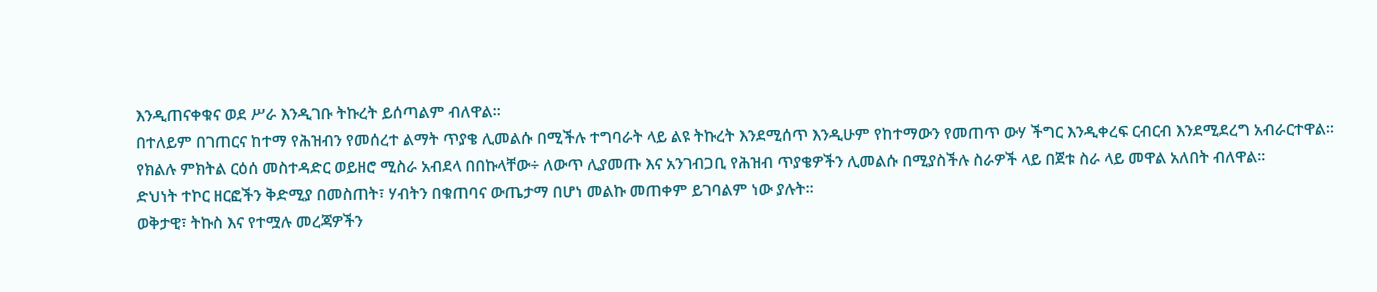እንዲጠናቀቁና ወደ ሥራ እንዲገቡ ትኩረት ይሰጣልም ብለዋል።
በተለይም በገጠርና ከተማ የሕዝብን የመሰረተ ልማት ጥያቄ ሊመልሱ በሚችሉ ተግባራት ላይ ልዩ ትኩረት እንደሚሰጥ እንዲሁም የከተማውን የመጠጥ ውሃ ችግር እንዲቀረፍ ርብርብ እንደሚደረግ አብራርተዋል፡፡
የክልሉ ምክትል ርዕሰ መስተዳድር ወይዘሮ ሚስራ አብደላ በበኩላቸው÷ ለውጥ ሊያመጡ እና አንገብጋቢ የሕዝብ ጥያቄዎችን ሊመልሱ በሚያስችሉ ስራዎች ላይ በጀቱ ስራ ላይ መዋል አለበት ብለዋል፡፡
ድህነት ተኮር ዘርፎችን ቅድሚያ በመስጠት፣ ሃብትን በቁጠባና ውጤታማ በሆነ መልኩ መጠቀም ይገባልም ነው ያሉት፡፡
ወቅታዊ፣ ትኩስ እና የተሟሉ መረጃዎችን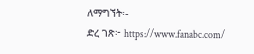ለማግኘት፡-
ድረ ገጽ፦ https://www.fanabc.com/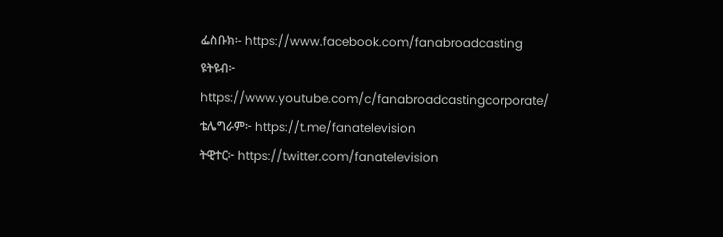ፌስቡክ፡- https://www.facebook.com/fanabroadcasting
ዩትዩብ፦ https://www.youtube.com/c/fanabroadcastingcorporate/
ቴሌግራም፦ https://t.me/fanatelevision
ትዊተር፦ https://twitter.com/fanatelevision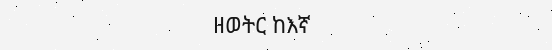ዘወትር ከእኛ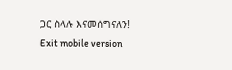ጋር ስላሉ እናመሰግናለን!
Exit mobile version